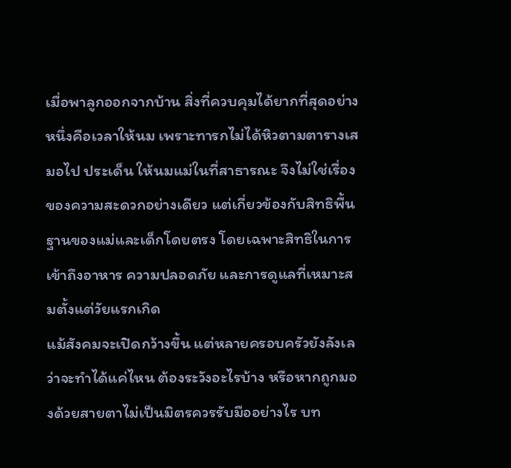เมื่อพาลูกออกจากบ้าน สิ่งที่ควบคุมได้ยากที่สุดอย่างหนึ่งคือเวลาให้นม เพราะทารกไม่ได้หิวตามตารางเสมอไป ประเด็น ให้นมแม่ในที่สาธารณะ จึงไม่ใช่เรื่องของความสะดวกอย่างเดียว แต่เกี่ยวข้องกับสิทธิพื้นฐานของแม่และเด็กโดยตรง โดยเฉพาะสิทธิในการเข้าถึงอาหาร ความปลอดภัย และการดูแลที่เหมาะสมตั้งแต่วัยแรกเกิด
แม้สังคมจะเปิดกว้างขึ้น แต่หลายครอบครัวยังลังเลว่าจะทำได้แค่ไหน ต้องระวังอะไรบ้าง หรือหากถูกมองด้วยสายตาไม่เป็นมิตรควรรับมืออย่างไร บท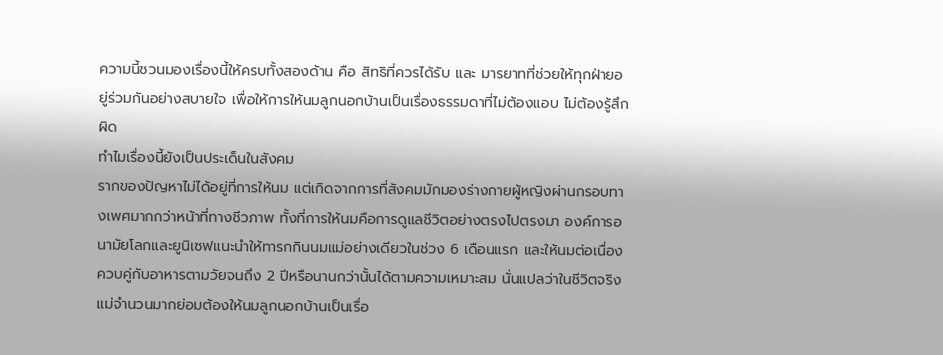ความนี้ชวนมองเรื่องนี้ให้ครบทั้งสองด้าน คือ สิทธิที่ควรได้รับ และ มารยาทที่ช่วยให้ทุกฝ่ายอยู่ร่วมกันอย่างสบายใจ เพื่อให้การให้นมลูกนอกบ้านเป็นเรื่องธรรมดาที่ไม่ต้องแอบ ไม่ต้องรู้สึกผิด
ทำไมเรื่องนี้ยังเป็นประเด็นในสังคม
รากของปัญหาไม่ได้อยู่ที่การให้นม แต่เกิดจากการที่สังคมมักมองร่างกายผู้หญิงผ่านกรอบทางเพศมากกว่าหน้าที่ทางชีวภาพ ทั้งที่การให้นมคือการดูแลชีวิตอย่างตรงไปตรงมา องค์การอนามัยโลกและยูนิเซฟแนะนำให้ทารกกินนมแม่อย่างเดียวในช่วง 6 เดือนแรก และให้นมต่อเนื่องควบคู่กับอาหารตามวัยจนถึง 2 ปีหรือนานกว่านั้นได้ตามความเหมาะสม นั่นแปลว่าในชีวิตจริง แม่จำนวนมากย่อมต้องให้นมลูกนอกบ้านเป็นเรื่อ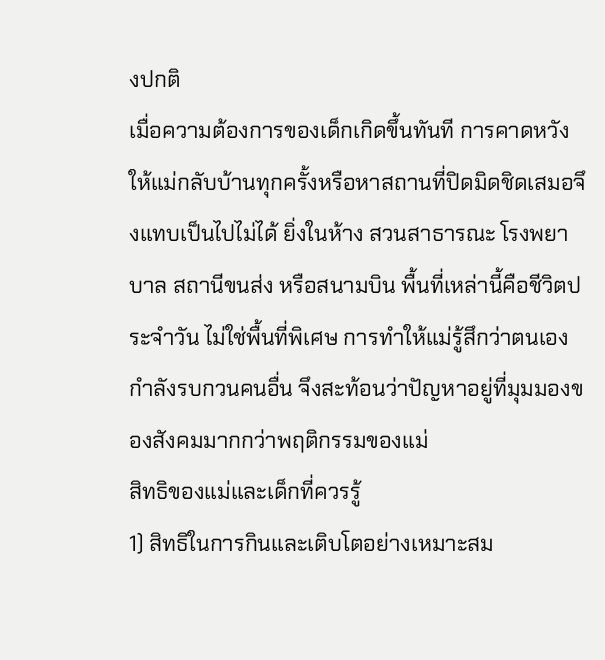งปกติ
เมื่อความต้องการของเด็กเกิดขึ้นทันที การคาดหวังให้แม่กลับบ้านทุกครั้งหรือหาสถานที่ปิดมิดชิดเสมอจึงแทบเป็นไปไม่ได้ ยิ่งในห้าง สวนสาธารณะ โรงพยาบาล สถานีขนส่ง หรือสนามบิน พื้นที่เหล่านี้คือชีวิตประจำวัน ไม่ใช่พื้นที่พิเศษ การทำให้แม่รู้สึกว่าตนเองกำลังรบกวนคนอื่น จึงสะท้อนว่าปัญหาอยู่ที่มุมมองของสังคมมากกว่าพฤติกรรมของแม่
สิทธิของแม่และเด็กที่ควรรู้
1) สิทธิในการกินและเติบโตอย่างเหมาะสม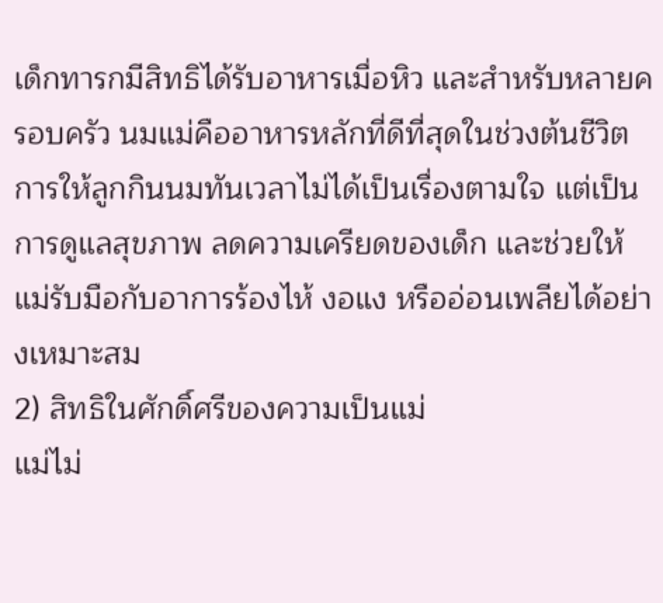เด็กทารกมีสิทธิได้รับอาหารเมื่อหิว และสำหรับหลายครอบครัว นมแม่คืออาหารหลักที่ดีที่สุดในช่วงต้นชีวิต การให้ลูกกินนมทันเวลาไม่ได้เป็นเรื่องตามใจ แต่เป็นการดูแลสุขภาพ ลดความเครียดของเด็ก และช่วยให้แม่รับมือกับอาการร้องไห้ งอแง หรืออ่อนเพลียได้อย่างเหมาะสม
2) สิทธิในศักดิ์ศรีของความเป็นแม่
แม่ไม่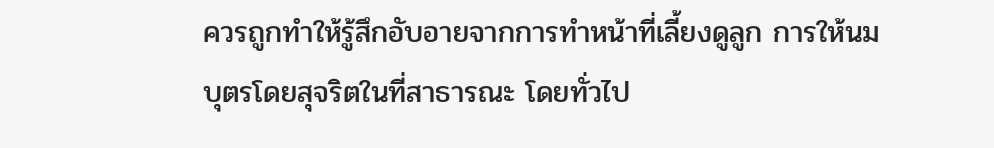ควรถูกทำให้รู้สึกอับอายจากการทำหน้าที่เลี้ยงดูลูก การให้นมบุตรโดยสุจริตในที่สาธารณะ โดยทั่วไป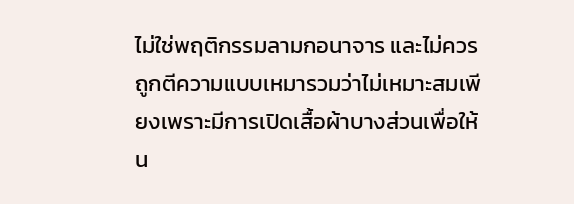ไม่ใช่พฤติกรรมลามกอนาจาร และไม่ควรถูกตีความแบบเหมารวมว่าไม่เหมาะสมเพียงเพราะมีการเปิดเสื้อผ้าบางส่วนเพื่อให้น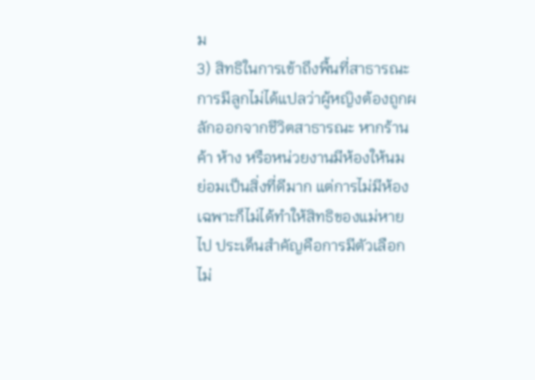ม
3) สิทธิในการเข้าถึงพื้นที่สาธารณะ
การมีลูกไม่ได้แปลว่าผู้หญิงต้องถูกผลักออกจากชีวิตสาธารณะ หากร้านค้า ห้าง หรือหน่วยงานมีห้องให้นม ย่อมเป็นสิ่งที่ดีมาก แต่การไม่มีห้องเฉพาะก็ไม่ได้ทำให้สิทธิของแม่หายไป ประเด็นสำคัญคือการมีตัวเลือก ไม่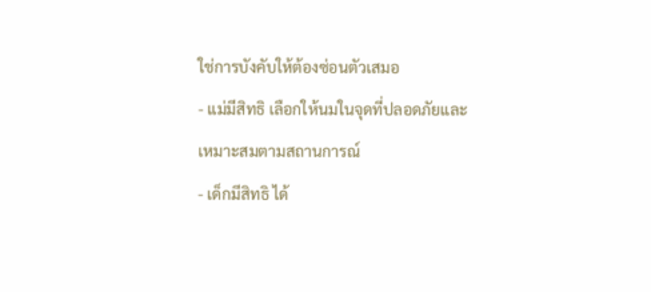ใช่การบังคับให้ต้องซ่อนตัวเสมอ
- แม่มีสิทธิ เลือกให้นมในจุดที่ปลอดภัยและเหมาะสมตามสถานการณ์
- เด็กมีสิทธิ ได้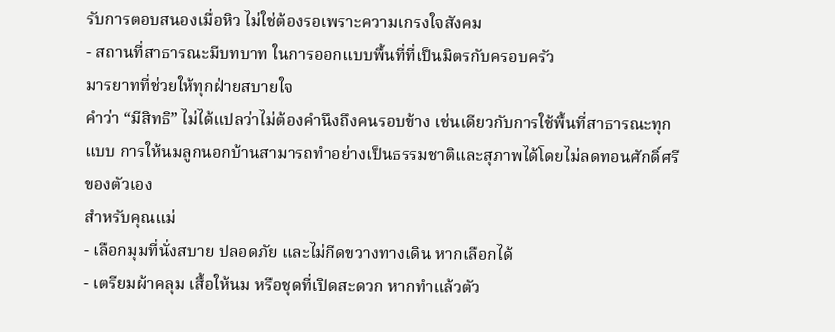รับการตอบสนองเมื่อหิว ไม่ใช่ต้องรอเพราะความเกรงใจสังคม
- สถานที่สาธารณะมีบทบาท ในการออกแบบพื้นที่ที่เป็นมิตรกับครอบครัว
มารยาทที่ช่วยให้ทุกฝ่ายสบายใจ
คำว่า “มีสิทธิ” ไม่ได้แปลว่าไม่ต้องคำนึงถึงคนรอบข้าง เช่นเดียวกับการใช้พื้นที่สาธารณะทุกแบบ การให้นมลูกนอกบ้านสามารถทำอย่างเป็นธรรมชาติและสุภาพได้โดยไม่ลดทอนศักดิ์ศรีของตัวเอง
สำหรับคุณแม่
- เลือกมุมที่นั่งสบาย ปลอดภัย และไม่กีดขวางทางเดิน หากเลือกได้
- เตรียมผ้าคลุม เสื้อให้นม หรือชุดที่เปิดสะดวก หากทำแล้วตัว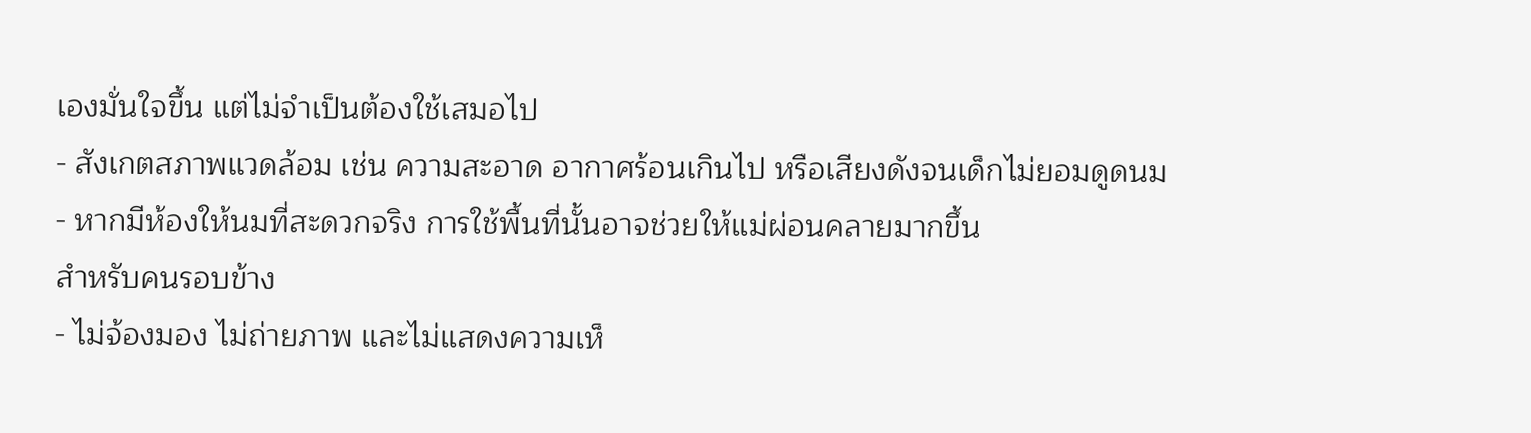เองมั่นใจขึ้น แต่ไม่จำเป็นต้องใช้เสมอไป
- สังเกตสภาพแวดล้อม เช่น ความสะอาด อากาศร้อนเกินไป หรือเสียงดังจนเด็กไม่ยอมดูดนม
- หากมีห้องให้นมที่สะดวกจริง การใช้พื้นที่นั้นอาจช่วยให้แม่ผ่อนคลายมากขึ้น
สำหรับคนรอบข้าง
- ไม่จ้องมอง ไม่ถ่ายภาพ และไม่แสดงความเห็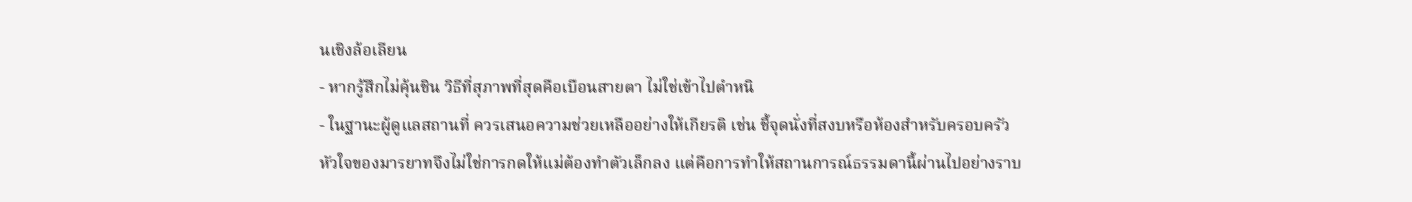นเชิงล้อเลียน
- หากรู้สึกไม่คุ้นชิน วิธีที่สุภาพที่สุดคือเบือนสายตา ไม่ใช่เข้าไปตำหนิ
- ในฐานะผู้ดูแลสถานที่ ควรเสนอความช่วยเหลืออย่างให้เกียรติ เช่น ชี้จุดนั่งที่สงบหรือห้องสำหรับครอบครัว
หัวใจของมารยาทจึงไม่ใช่การกดให้แม่ต้องทำตัวเล็กลง แต่คือการทำให้สถานการณ์ธรรมดานี้ผ่านไปอย่างราบ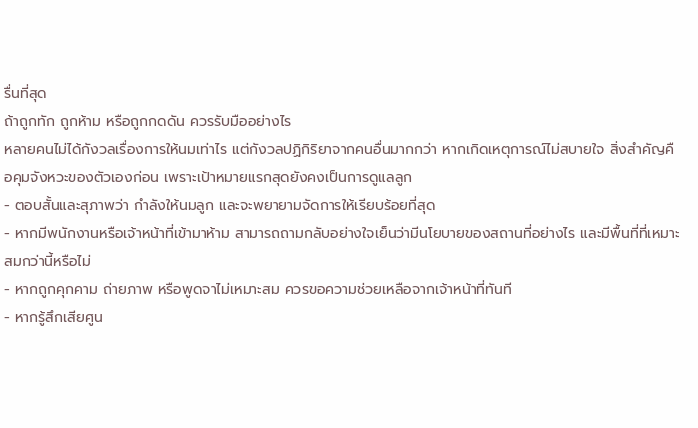รื่นที่สุด
ถ้าถูกทัก ถูกห้าม หรือถูกกดดัน ควรรับมืออย่างไร
หลายคนไม่ได้กังวลเรื่องการให้นมเท่าไร แต่กังวลปฏิกิริยาจากคนอื่นมากกว่า หากเกิดเหตุการณ์ไม่สบายใจ สิ่งสำคัญคือคุมจังหวะของตัวเองก่อน เพราะเป้าหมายแรกสุดยังคงเป็นการดูแลลูก
- ตอบสั้นและสุภาพว่า กำลังให้นมลูก และจะพยายามจัดการให้เรียบร้อยที่สุด
- หากมีพนักงานหรือเจ้าหน้าที่เข้ามาห้าม สามารถถามกลับอย่างใจเย็นว่ามีนโยบายของสถานที่อย่างไร และมีพื้นที่ที่เหมาะสมกว่านี้หรือไม่
- หากถูกคุกคาม ถ่ายภาพ หรือพูดจาไม่เหมาะสม ควรขอความช่วยเหลือจากเจ้าหน้าที่ทันที
- หากรู้สึกเสียศูน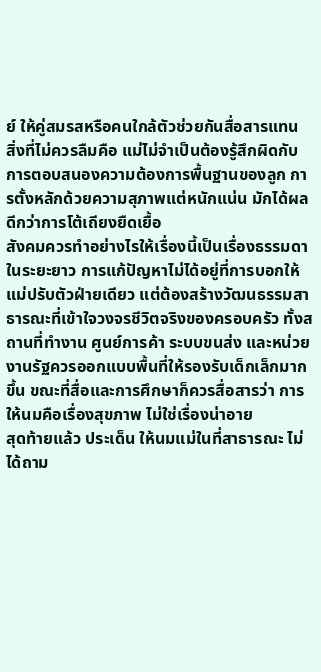ย์ ให้คู่สมรสหรือคนใกล้ตัวช่วยกันสื่อสารแทน
สิ่งที่ไม่ควรลืมคือ แม่ไม่จำเป็นต้องรู้สึกผิดกับการตอบสนองความต้องการพื้นฐานของลูก การตั้งหลักด้วยความสุภาพแต่หนักแน่น มักได้ผลดีกว่าการโต้เถียงยืดเยื้อ
สังคมควรทำอย่างไรให้เรื่องนี้เป็นเรื่องธรรมดา
ในระยะยาว การแก้ปัญหาไม่ได้อยู่ที่การบอกให้แม่ปรับตัวฝ่ายเดียว แต่ต้องสร้างวัฒนธรรมสาธารณะที่เข้าใจวงจรชีวิตจริงของครอบครัว ทั้งสถานที่ทำงาน ศูนย์การค้า ระบบขนส่ง และหน่วยงานรัฐควรออกแบบพื้นที่ให้รองรับเด็กเล็กมากขึ้น ขณะที่สื่อและการศึกษาก็ควรสื่อสารว่า การให้นมคือเรื่องสุขภาพ ไม่ใช่เรื่องน่าอาย
สุดท้ายแล้ว ประเด็น ให้นมแม่ในที่สาธารณะ ไม่ได้ถาม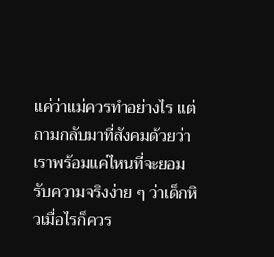แค่ว่าแม่ควรทำอย่างไร แต่ถามกลับมาที่สังคมด้วยว่า เราพร้อมแค่ไหนที่จะยอมรับความจริงง่าย ๆ ว่าเด็กหิวเมื่อไรก็ควร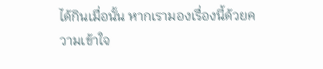ได้กินเมื่อนั้น หากเรามองเรื่องนี้ด้วยความเข้าใจ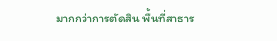มากกว่าการตัดสิน พื้นที่สาธาร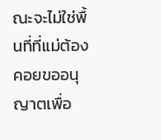ณะจะไม่ใช่พื้นที่ที่แม่ต้องคอยขออนุญาตเพื่อ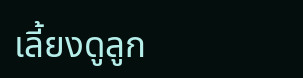เลี้ยงดูลูก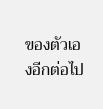ของตัวเองอีกต่อไป